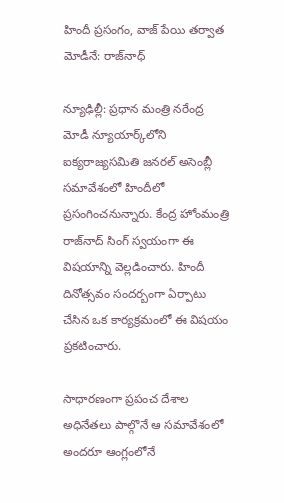హిందీ ప్రసంగం, వాజ్ పేయి తర్వాత మోడీనే: రాజ్‌నాధ్

న్యూఢిల్లీ: ప్రధాన మంత్రి నరేంద్ర మోడీ న్యూయార్క్‌‌లోని ఐక్యరాజ్యసమితి జనరల్ అసెంబ్లీ సమావేశంలో హిందీలో ప్రసంగించనున్నారు. కేంద్ర హోంమంత్రి రాజ్‌నాద్ సింగ్ స్వయంగా ఈ విషయాన్ని వెల్లడించారు. హిందీ దినోత్సవం సందర్బంగా ఏర్పాటు చేసిన ఒక కార్యక్రమంలో ఈ విషయం ప్రకటించారు.

సాధారణంగా ప్రపంచ దేశాల అధినేతలు పాల్గొనే ఆ సమావేశంలో అందరూ ఆంగ్లంలోనే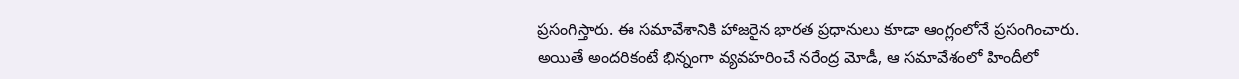ప్రసంగిస్తారు. ఈ సమావేశానికి హాజరైన భారత ప్రధానులు కూడా ఆంగ్లంలోనే ప్రసంగించారు. అయితే అందరికంటే భిన్నంగా వ్యవహరించే నరేంద్ర మోడీ, ఆ సమావేశంలో హిందీలో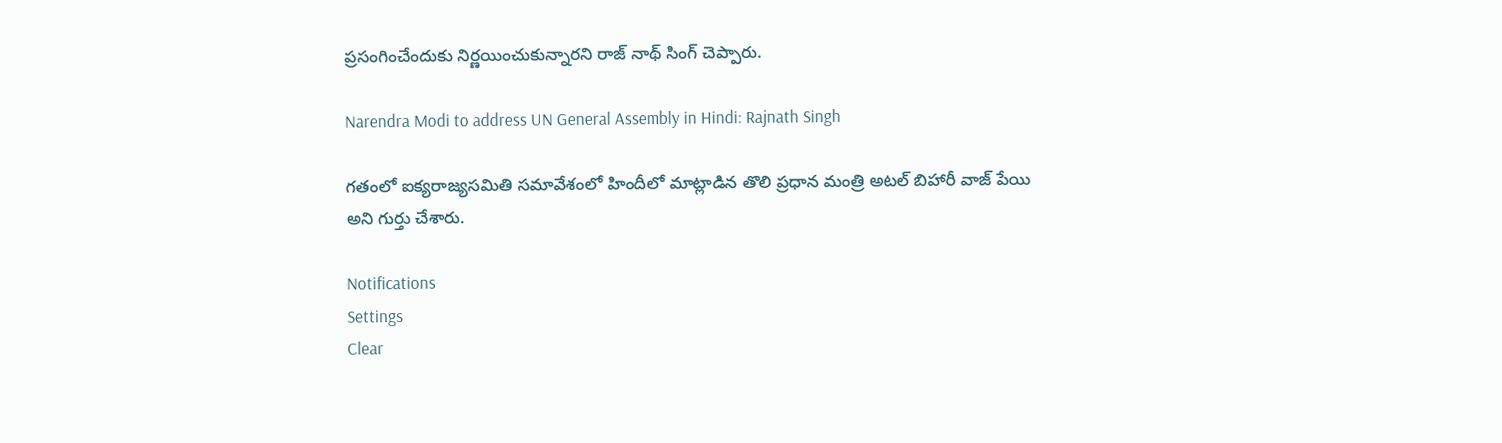ప్రసంగించేందుకు నిర్ణయించుకున్నారని రాజ్ నాథ్ సింగ్ చెప్పారు.

Narendra Modi to address UN General Assembly in Hindi: Rajnath Singh

గతంలో ఐక్యరాజ్యసమితి సమావేశంలో హిందీలో మాట్లాడిన తొలి ప్రధాన మంత్రి అటల్ బిహారీ వాజ్ పేయి అని గుర్తు చేశారు.

Notifications
Settings
Clear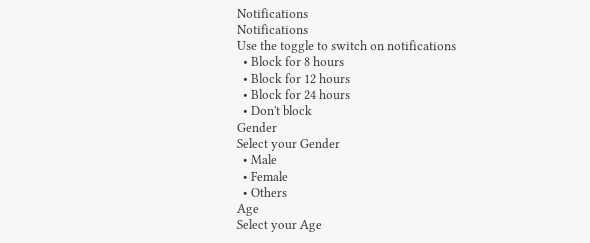Notifications
Notifications
Use the toggle to switch on notifications
  • Block for 8 hours
  • Block for 12 hours
  • Block for 24 hours
  • Don't block
Gender
Select your Gender
  • Male
  • Female
  • Others
Age
Select your Age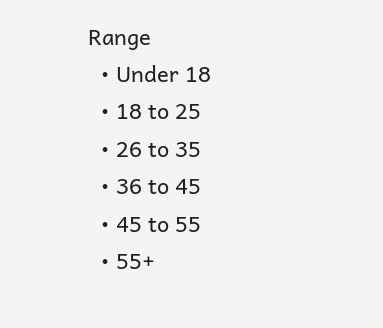Range
  • Under 18
  • 18 to 25
  • 26 to 35
  • 36 to 45
  • 45 to 55
  • 55+